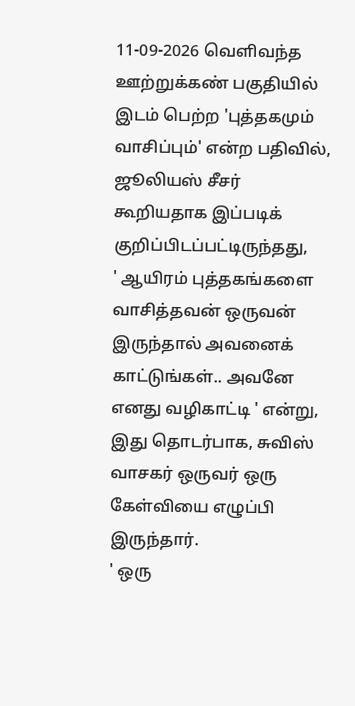11-09-2026 வெளிவந்த ஊற்றுக்கண் பகுதியில் இடம் பெற்ற 'புத்தகமும் வாசிப்பும்' என்ற பதிவில், ஜூலியஸ் சீசர் கூறியதாக இப்படிக் குறிப்பிடப்பட்டிருந்தது,
' ஆயிரம் புத்தகங்களை வாசித்தவன் ஒருவன் இருந்தால் அவனைக் காட்டுங்கள்.. அவனே எனது வழிகாட்டி ' என்று,
இது தொடர்பாக, சுவிஸ் வாசகர் ஒருவர் ஒரு கேள்வியை எழுப்பி இருந்தார்.
' ஒரு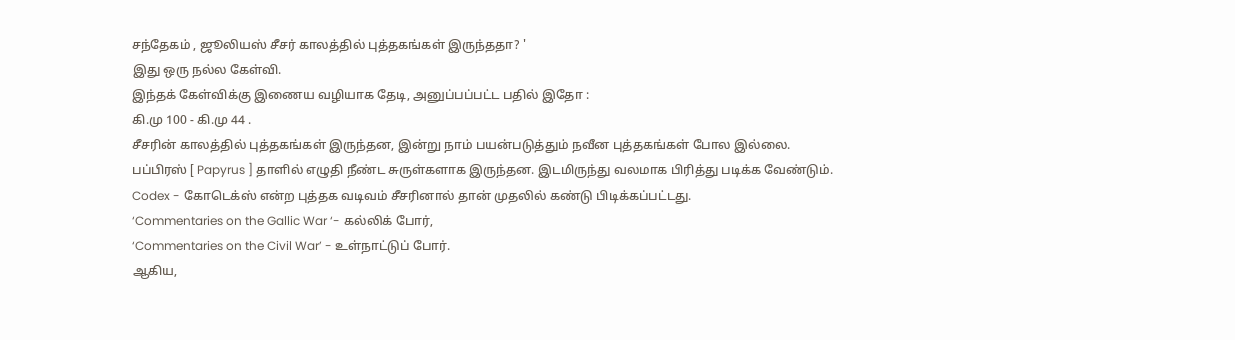சந்தேகம் , ஜூலியஸ் சீசர் காலத்தில் புத்தகங்கள் இருந்ததா? '
இது ஒரு நல்ல கேள்வி.
இந்தக் கேள்விக்கு இணைய வழியாக தேடி, அனுப்பப்பட்ட பதில் இதோ :
கி.மு 100 - கி.மு 44 .
சீசரின் காலத்தில் புத்தகங்கள் இருந்தன, இன்று நாம் பயன்படுத்தும் நவீன புத்தகங்கள் போல இல்லை.
பப்பிரஸ் [ Papyrus ] தாளில் எழுதி நீண்ட சுருள்களாக இருந்தன. இடமிருந்து வலமாக பிரித்து படிக்க வேண்டும்.
Codex - கோடெக்ஸ் என்ற புத்தக வடிவம் சீசரினால் தான் முதலில் கண்டு பிடிக்கப்பட்டது.
‘Commentaries on the Gallic War ‘- கல்லிக் போர்,
‘Commentaries on the Civil War’ - உள்நாட்டுப் போர்.
ஆகிய,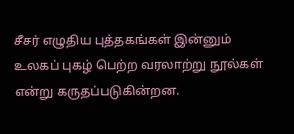சீசர் எழுதிய புத்தகங்கள் இன்னும் உலகப் புகழ் பெற்ற வரலாற்று நூல்கள் என்று கருதப்படுகின்றன.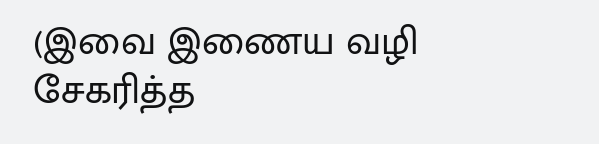(இவை இணைய வழி சேகரித்த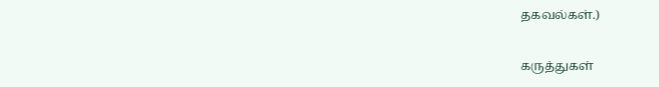தகவல்கள்.)

கருத்துகள்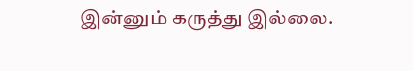இன்னும் கருத்து இல்லை.